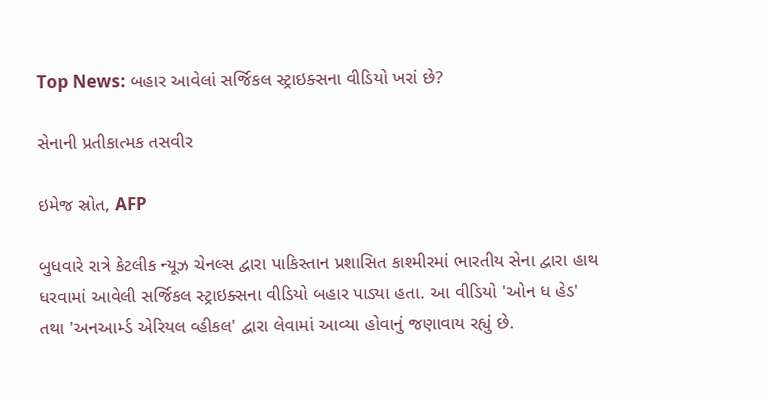Top News: બહાર આવેલાં સર્જિકલ સ્ટ્રાઇક્સના વીડિયો ખરાં છે?

સેનાની પ્રતીકાત્મક તસવીર

ઇમેજ સ્રોત, AFP

બુધવારે રાત્રે કેટલીક ન્યૂઝ ચેનલ્સ દ્વારા પાકિસ્તાન પ્રશાસિત કાશ્મીરમાં ભારતીય સેના દ્વારા હાથ ધરવામાં આવેલી સર્જિકલ સ્ટ્રાઇક્સના વીડિયો બહાર પાડ્યા હતા. આ વીડિયો 'ઓન ધ હેડ' તથા 'અનઆર્મ્ડ એરિયલ વ્હીકલ' દ્વારા લેવામાં આવ્યા હોવાનું જણાવાય રહ્યું છે.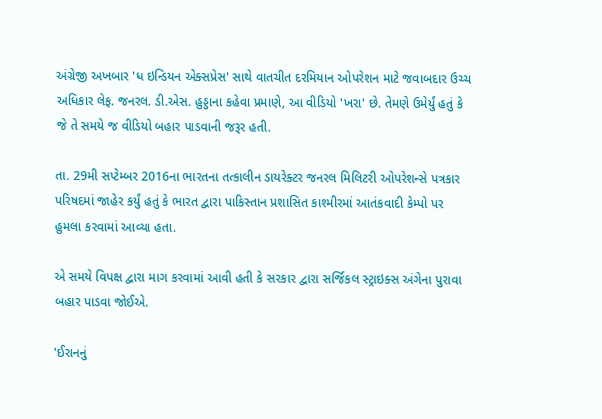અંગ્રેજી અખબાર 'ધ ઇન્ડિયન એક્સપ્રેસ' સાથે વાતચીત દરમિયાન ઓપરેશન માટે જવાબદાર ઉચ્ચ અધિકાર લેફ. જનરલ. ડી.એસ. હુડ્ડાના કહેવા પ્રમાણે, આ વીડિયો 'ખરા' છે. તેમણે ઉમેર્યું હતું કે જે તે સમયે જ વીડિયો બહાર પાડવાની જરૂર હતી.

તા. 29મી સપ્ટેમ્બર 2016ના ભારતના તત્કાલીન ડાયરેક્ટર જનરલ મિલિટરી ઓપરેશન્સે પત્રકાર પરિષદમાં જાહેર કર્યું હતું કે ભારત દ્વારા પાકિસ્તાન પ્રશાસિત કાશ્મીરમાં આતંકવાદી કેમ્પો પર હુમલા કરવામાં આવ્યા હતા.

એ સમયે વિપક્ષ દ્વારા માગ કરવામાં આવી હતી કે સરકાર દ્વારા સર્જિકલ સ્ટ્રાઇક્સ અંગેના પુરાવા બહાર પાડવા જોઈએ.

'ઈરાનનું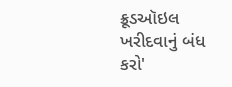ક્રૂડઑઇલ ખરીદવાનું બંધ કરો'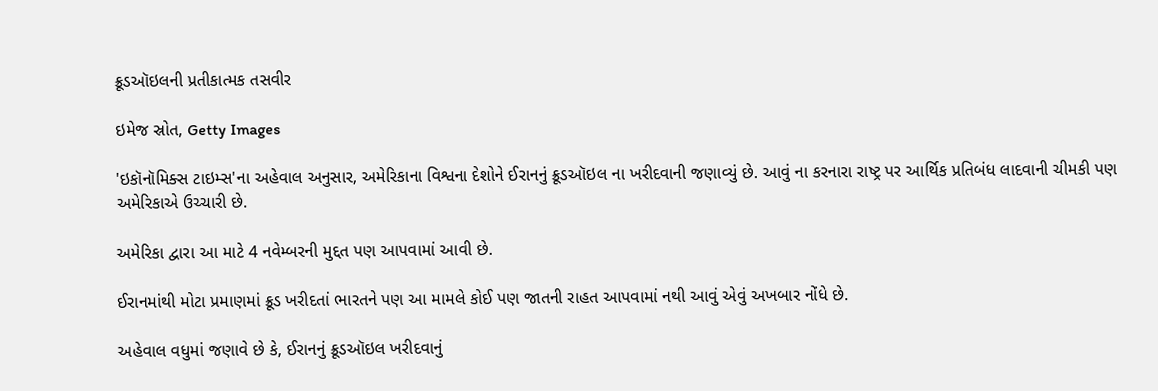ક્રૂડઑઇલની પ્રતીકાત્મક તસવીર

ઇમેજ સ્રોત, Getty Images

'ઇકૉનૉમિક્સ ટાઇમ્સ'ના અહેવાલ અનુસાર, અમેરિકાના વિશ્વના દેશોને ઈરાનનું ક્રૂડઑઇલ ના ખરીદવાની જણાવ્યું છે. આવું ના કરનારા રાષ્ટ્ર પર આર્થિક પ્રતિબંધ લાદવાની ચીમકી પણ અમેરિકાએ ઉચ્ચારી છે.

અમેરિકા દ્વારા આ માટે 4 નવેમ્બરની મુદ્દત પણ આપવામાં આવી છે.

ઈરાનમાંથી મોટા પ્રમાણમાં ક્રૂડ ખરીદતાં ભારતને પણ આ મામલે કોઈ પણ જાતની રાહત આપવામાં નથી આવું એવું અખબાર નોંધે છે.

અહેવાલ વધુમાં જણાવે છે કે, ઈરાનનું ક્રૂડઑઇલ ખરીદવાનું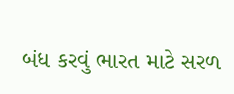બંધ કરવું ભારત માટે સરળ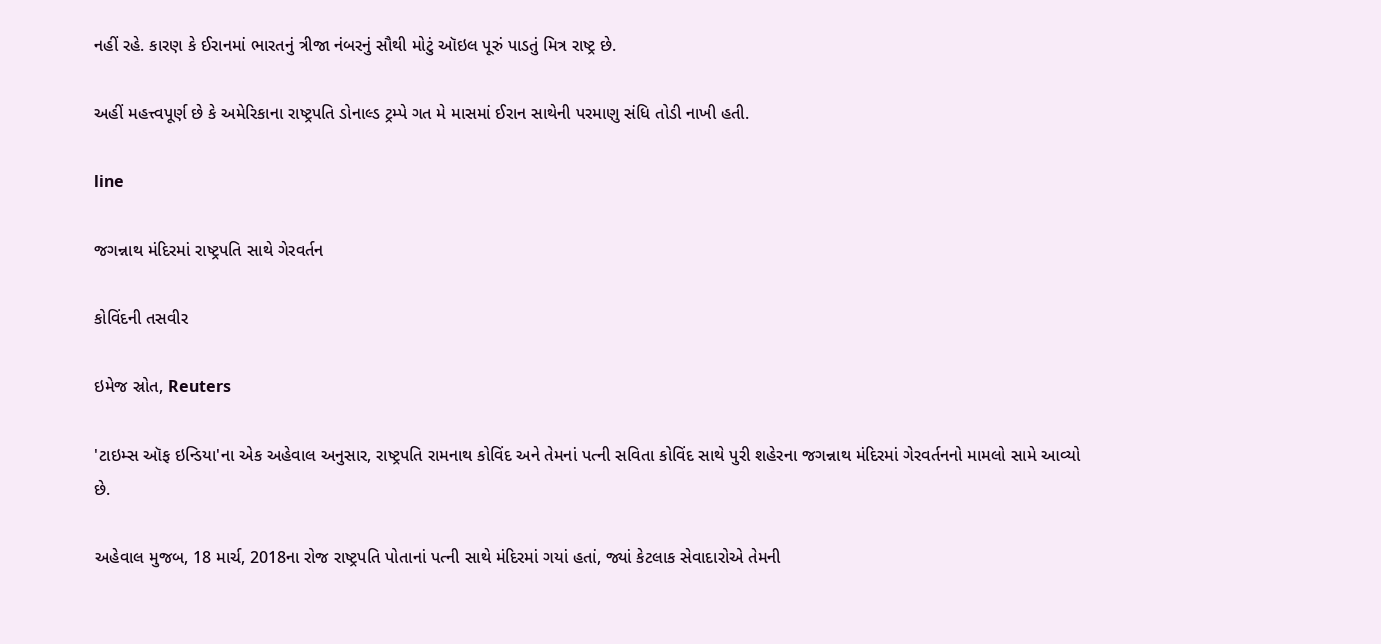નહીં રહે. કારણ કે ઈરાનમાં ભારતનું ત્રીજા નંબરનું સૌથી મોટું ઑઇલ પૂરું પાડતું મિત્ર રાષ્ટ્ર છે.

અહીં મહત્ત્વપૂર્ણ છે કે અમેરિકાના રાષ્ટ્રપતિ ડોનાલ્ડ ટ્રમ્પે ગત મે માસમાં ઈરાન સાથેની પરમાણુ સંધિ તોડી નાખી હતી.

line

જગન્નાથ મંદિરમાં રાષ્ટ્રપતિ સાથે ગેરવર્તન

કોવિંદની તસવીર

ઇમેજ સ્રોત, Reuters

'ટાઇમ્સ ઑફ ઇન્ડિયા'ના એક અહેવાલ અનુસાર, રાષ્ટ્રપતિ રામનાથ કોવિંદ અને તેમનાં પત્ની સવિતા કોવિંદ સાથે પુરી શહેરના જગન્નાથ મંદિરમાં ગેરવર્તનનો મામલો સામે આવ્યો છે.

અહેવાલ મુજબ, 18 માર્ચ, 2018ના રોજ રાષ્ટ્રપતિ પોતાનાં પત્ની સાથે મંદિરમાં ગયાં હતાં, જ્યાં કેટલાક સેવાદારોએ તેમની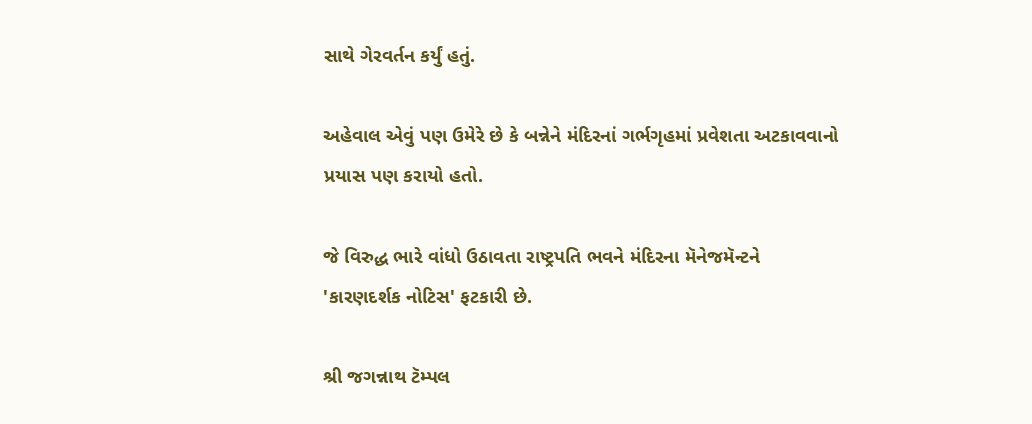સાથે ગેરવર્તન કર્યું હતું.

અહેવાલ એવું પણ ઉમેરે છે કે બન્નેને મંદિરનાં ગર્ભગૃહમાં પ્રવેશતા અટકાવવાનો પ્રયાસ પણ કરાયો હતો.

જે વિરુદ્ધ ભારે વાંધો ઉઠાવતા રાષ્ટ્રપતિ ભવને મંદિરના મૅનેજમૅન્ટને 'કારણદર્શક નોટિસ' ફટકારી છે.

શ્રી જગન્નાથ ટૅમ્પલ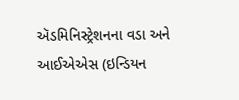ઍડમિનિસ્ટ્રેશનના વડા અને આઈએએસ (ઇન્ડિયન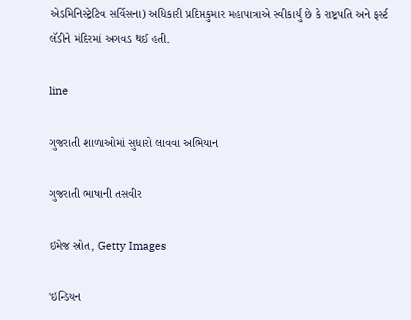એડમિનિસ્ટ્રેટિવ સર્વિસના) અધિકારી પ્રદિપ્તકુમાર મહાપાત્રાએ સ્વીકાર્યું છે કે રાષ્ટ્રપતિ અને ફર્સ્ટ લૅડીને મંદિરમાં અગવડ થઈ હતી.

line

ગુજરાતી શાળાઓમાં સુધારો લાવવા અભિયાન

ગુજરાતી ભાષાની તસવીર

ઇમેજ સ્રોત, Getty Images

'ઇન્ડિયન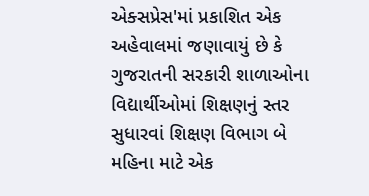એક્સપ્રેસ'માં પ્રકાશિત એક અહેવાલમાં જણાવાયું છે કે ગુજરાતની સરકારી શાળાઓના વિદ્યાર્થીઓમાં શિક્ષણનું સ્તર સુધારવાં શિક્ષણ વિભાગ બે મહિના માટે એક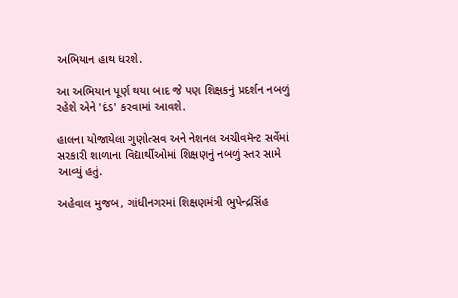અભિયાન હાથ ધરશે.

આ અભિયાન પૂર્ણ થયા બાદ જે પણ શિક્ષકનું પ્રદર્શન નબળું રહેશે એને 'દંડ' કરવામાં આવશે.

હાલના યોજાયેલા ગુણોત્સવ અને નેશનલ અચીવમૅન્ટ સર્વેમાં સરકારી શાળાના વિદ્યાર્થીઓમાં શિક્ષણનું નબળું સ્તર સામે આવ્યું હતું.

અહેવાલ મુજબ, ગાંધીનગરમાં શિક્ષણમંત્રી ભુપેન્દ્રસિંહ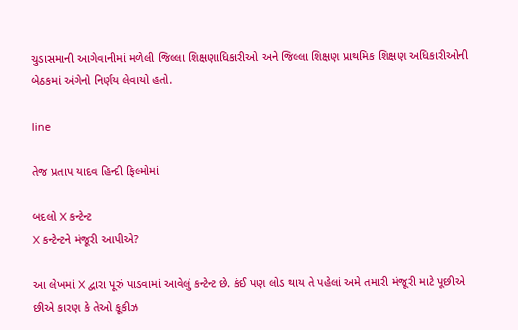ચુડાસમાની આગેવાનીમાં મળેલી જિલ્લા શિક્ષણાધિકારીઓ અને જિલ્લા શિક્ષણ પ્રાથમિક શિક્ષણ અધિકારીઓની બેઠકમાં અંગેનો નિર્ણય લેવાયો હતો.

line

તેજ પ્રતાપ યાદવ હિન્દી ફિલ્મોમાં

બદલો X કન્ટેન્ટ
X કન્ટેન્ટને મંજૂરી આપીએ?

આ લેખમાં X દ્વારા પૂરું પાડવામાં આવેલું કન્ટેન્ટ છે. કંઈ પણ લોડ થાય તે પહેલાં અમે તમારી મંજૂરી માટે પૂછીએ છીએ કારણ કે તેઓ કૂકીઝ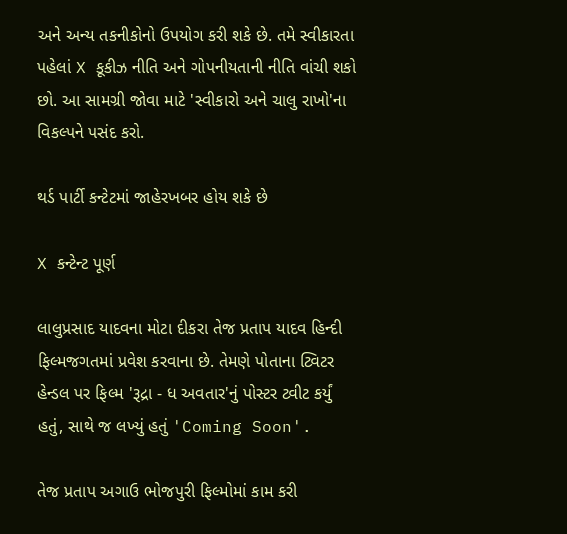અને અન્ય તકનીકોનો ઉપયોગ કરી શકે છે. તમે સ્વીકારતા પહેલાં X કૂકીઝ નીતિ અને ગોપનીયતાની નીતિ વાંચી શકો છો. આ સામગ્રી જોવા માટે 'સ્વીકારો અને ચાલુ રાખો'ના વિકલ્પને પસંદ કરો.

થર્ડ પાર્ટી કન્ટેટમાં જાહેરખબર હોય શકે છે

X કન્ટેન્ટ પૂર્ણ

લાલુપ્રસાદ યાદવના મોટા દીકરા તેજ પ્રતાપ યાદવ હિન્દી ફિલ્મજગતમાં પ્રવેશ કરવાના છે. તેમણે પોતાના ટ્વિટર હેન્ડલ પર ફિલ્મ 'રૂદ્રા - ધ અવતાર'નું પોસ્ટર ટ્વીટ કર્યું હતું, સાથે જ લખ્યું હતું 'Coming Soon'.

તેજ પ્રતાપ અગાઉ ભોજપુરી ફિલ્મોમાં કામ કરી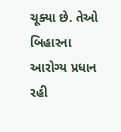ચૂક્યા છે. તેઓ બિહારના આરોગ્ય પ્રધાન રહી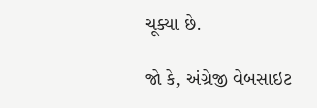ચૂક્યા છે.

જો કે, અંગ્રેજી વેબસાઇટ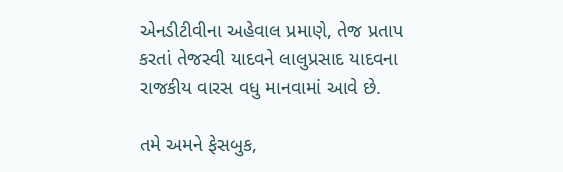એનડીટીવીના અહેવાલ પ્રમાણે, તેજ પ્રતાપ કરતાં તેજસ્વી યાદવને લાલુપ્રસાદ યાદવના રાજકીય વારસ વધુ માનવામાં આવે છે.

તમે અમને ફેસબુક,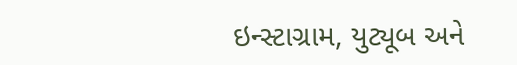ઇન્સ્ટાગ્રામ, યુટ્યૂબ અને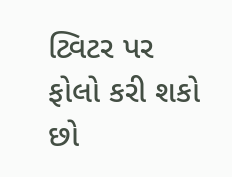ટ્વિટર પર ફોલો કરી શકો છો